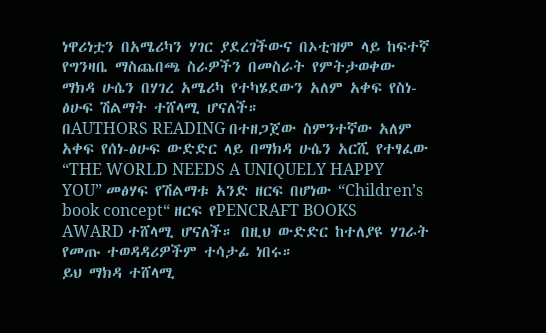ነዋሪነቷን በአሜሪካን ሃገር ያደረገችውና በኦቲዝም ላይ ከፍተኛ የግንዛቤ ማስጨበጫ ስራዎችን በመስራት የምትታወቀው ማክዳ ሁሴን በሃገረ አሜሪካ የተካሄደውን አለም አቀፍ የስነ-ፅሁፍ ሽልማት ተሸላሚ ሆናለች።
በAUTHORS READING በተዘጋጀው ስምንተኛው አለም አቀፍ የሰነ-ፅሁፍ ውድድር ላይ በማክዳ ሁሴን አርሺ የተፃፈው “THE WORLD NEEDS A UNIQUELY HAPPY YOU” መፅሃፍ የሽልማቱ አንድ ዘርፍ በሆነው “Children’s book concept“ ዘርፍ የPENCRAFT BOOKS AWARD ተሸላሚ ሆናለች። በዚህ ውድድር ከተለያዩ ሃገራት የመጡ ተወዳዳሪዎችም ተሳታፊ ነበሩ።
ይህ ማክዳ ተሸላሚ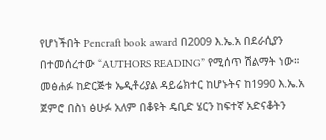የሆነችበት Pencraft book award በ2009 እ.ኤ.አ በደራሲያን በተመሰረተው “AUTHORS READING” የሚሰጥ ሽልማት ነው።
መፅሐፉ ከድርጅቱ ኤዲቶሪያል ዳይሬክተር ከሆኑትና ከ1990 እ.ኤ.አ ጀምሮ በስነ ፅሁፉ አለም በቆዩት ዴቢድ ሄርን ከፍተኛ አድናቆትን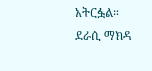አትርፏል።
ደራሲ ማክዳ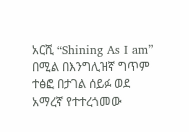አርሺ “Shining As I am” በሚል በእንግሊዝኛ ግጥም ተፅፎ በታገል ሰይፉ ወደ አማረኛ የተተረጎመው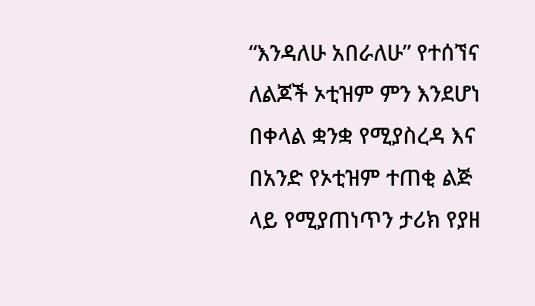“እንዳለሁ አበራለሁ” የተሰኘና ለልጆች ኦቲዝም ምን እንደሆነ በቀላል ቋንቋ የሚያስረዳ እና በአንድ የኦቲዝም ተጠቂ ልጅ ላይ የሚያጠነጥን ታሪክ የያዘ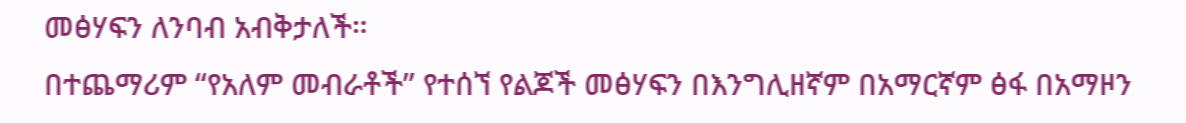መፅሃፍን ለንባብ አብቅታለች።
በተጨማሪም “የአለም መብራቶች” የተሰኘ የልጆች መፅሃፍን በእንግሊዘኛም በአማርኛም ፅፋ በአማዞን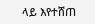ላይ እየተሸጠ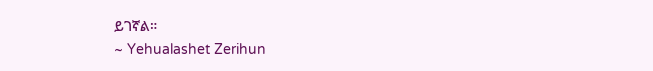ይገኛል።
~ Yehualashet Zerihun